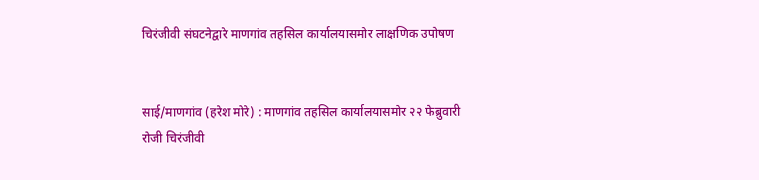चिरंजीवी संघटनेद्वारे माणगांव तहसिल कार्यालयासमोर लाक्षणिक उपोषण


साई/माणगांव (हरेश मोरे) : माणगांव तहसिल कार्यालयासमोर २२ फेब्रुवारी रोजी चिरंजीवी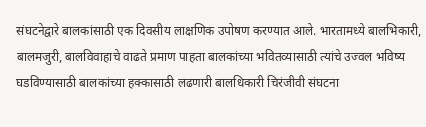संघटनेद्वारे बालकांसाठी एक दिवसीय लाक्षणिक उपोषण करण्यात आले. भारतामध्ये बालभिकारी, बालमजुरी, बालविवाहाचे वाढते प्रमाण पाहता बालकांच्या भवितव्यासाठी त्यांचे उज्वल भविष्य घडविण्यासाठी बालकांच्या हक्कासाठी लढणारी बालधिकारी चिरंजीवी संघटना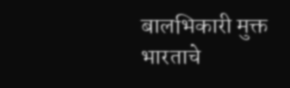बालभिकारी मुक्त भारताचे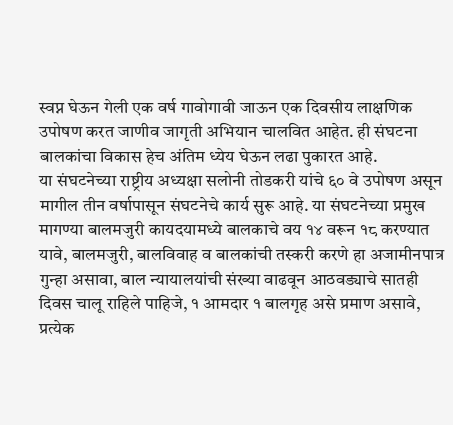स्वप्न घेऊन गेली एक वर्ष गावोगावी जाऊन एक दिवसीय लाक्षणिक उपोषण करत जाणीव जागृती अभियान चालवित आहेत. ही संघटना बालकांचा विकास हेच अंतिम ध्येय घेऊन लढा पुकारत आहे.
या संघटनेच्या राष्ट्रीय अध्यक्षा सलोनी तोडकरी यांचे ६० वे उपोषण असून मागील तीन वर्षापासून संघटनेचे कार्य सुरू आहे. या संघटनेच्या प्रमुख मागण्या बालमजुरी कायदयामध्ये बालकाचे वय १४ वरून १८ करण्यात यावे, बालमजुरी, बालविवाह व बालकांची तस्करी करणे हा अजामीनपात्र गुन्हा असावा, बाल न्यायालयांची संख्या वाढवून आठवड्याचे सातही दिवस चालू राहिले पाहिजे, १ आमदार १ बालगृह असे प्रमाण असावे, प्रत्येक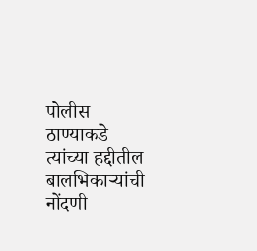पोलीस ठाण्याकडे त्यांच्या हद्दीतील बालभिकाऱ्यांची नोंदणी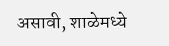असावी, शाळेमध्ये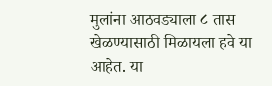मुलांना आठवड्याला ८ तास खेळण्यासाठी मिळायला हवे या आहेत. या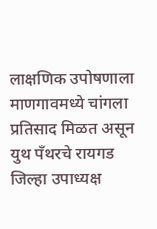लाक्षणिक उपोषणाला माणगावमध्ये चांगला प्रतिसाद मिळत असून युथ पँथरचे रायगड जिल्हा उपाध्यक्ष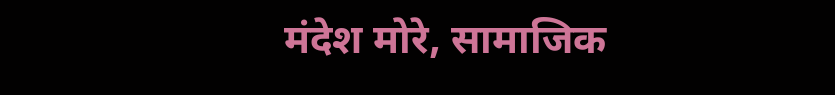मंदेश मोरे, सामाजिक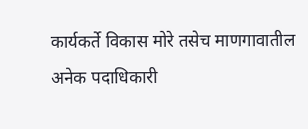कार्यकर्ते विकास मोरे तसेच माणगावातील अनेक पदाधिकारी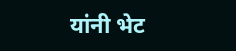यांनी भेट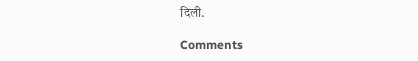दिली.

Comments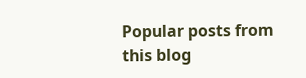Popular posts from this blog